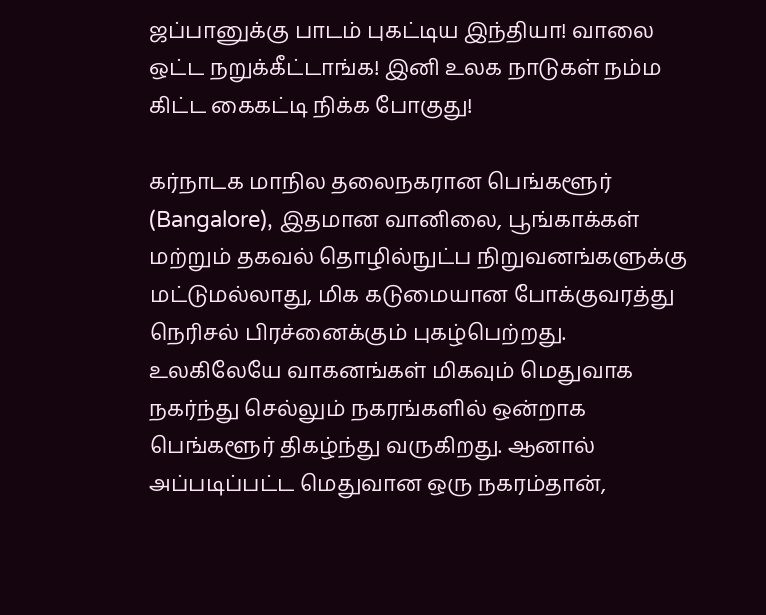ஜப்பானுக்கு பாடம் புகட்டிய இந்தியா! வாலை ஒட்ட நறுக்கீட்டாங்க! இனி உலக நாடுகள் நம்ம கிட்ட கைகட்டி நிக்க போகுது!

கர்நாடக மாநில தலைநகரான பெங்களூர் (Bangalore), இதமான வானிலை, பூங்காக்கள் மற்றும் தகவல் தொழில்நுட்ப நிறுவனங்களுக்கு மட்டுமல்லாது, மிக கடுமையான போக்குவரத்து நெரிசல் பிரச்னைக்கும் புகழ்பெற்றது. உலகிலேயே வாகனங்கள் மிகவும் மெதுவாக நகர்ந்து செல்லும் நகரங்களில் ஒன்றாக பெங்களூர் திகழ்ந்து வருகிறது. ஆனால் அப்படிப்பட்ட மெதுவான ஒரு நகரம்தான்,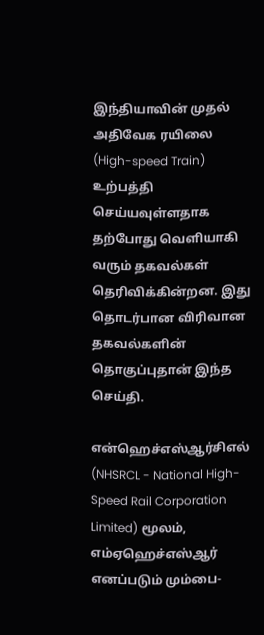இந்தியாவின் முதல் அதிவேக ரயிலை (High-speed Train) உற்பத்தி செய்யவுள்ளதாக தற்போது வெளியாகி வரும் தகவல்கள் தெரிவிக்கின்றன. இது தொடர்பான விரிவான தகவல்களின் தொகுப்புதான் இந்த செய்தி.

என்ஹெச்எஸ்ஆர்சிஎல் (NHSRCL - National High-Speed Rail Corporation Limited) மூலம், எம்ஏஹெச்எஸ்ஆர் எனப்படும் மும்பை-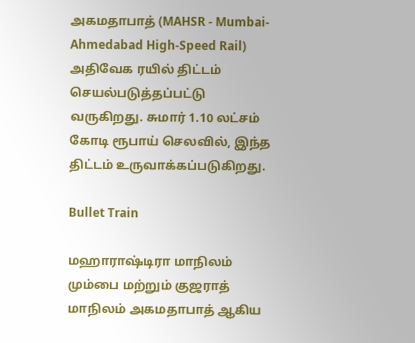அகமதாபாத் (MAHSR - Mumbai-Ahmedabad High-Speed Rail) அதிவேக ரயில் திட்டம் செயல்படுத்தப்பட்டு வருகிறது. சுமார் 1.10 லட்சம் கோடி ரூபாய் செலவில், இந்த திட்டம் உருவாக்கப்படுகிறது.

Bullet Train

மஹாராஷ்டிரா மாநிலம் மும்பை மற்றும் குஜராத் மாநிலம் அகமதாபாத் ஆகிய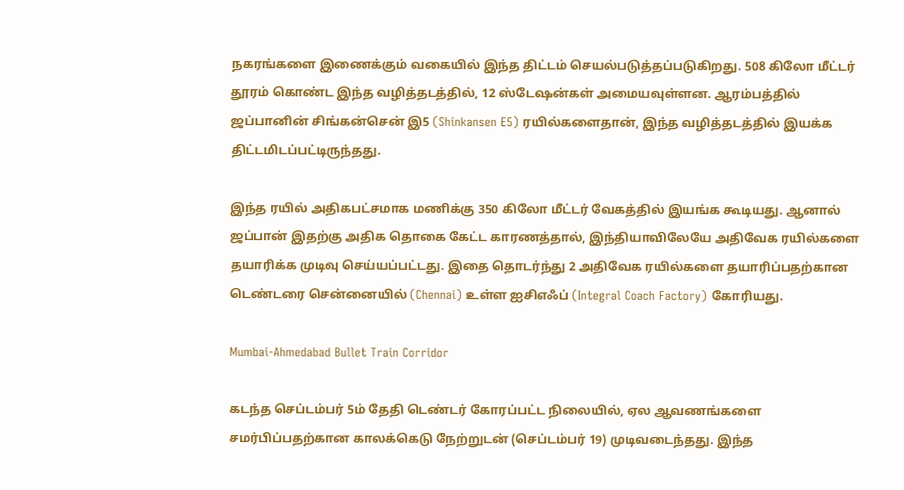நகரங்களை இணைக்கும் வகையில் இந்த திட்டம் செயல்படுத்தப்படுகிறது. 508 கிலோ மீட்டர் தூரம் கொண்ட இந்த வழித்தடத்தில், 12 ஸ்டேஷன்கள் அமையவுள்ளன. ஆரம்பத்தில் ஜப்பானின் சிங்கன்சென் இ5 (Shinkansen E5) ரயில்களைதான், இந்த வழித்தடத்தில் இயக்க திட்டமிடப்பட்டிருந்தது.

இந்த ரயில் அதிகபட்சமாக மணிக்கு 350 கிலோ மீட்டர் வேகத்தில் இயங்க கூடியது. ஆனால் ஜப்பான் இதற்கு அதிக தொகை கேட்ட காரணத்தால், இந்தியாவிலேயே அதிவேக ரயில்களை தயாரிக்க முடிவு செய்யப்பட்டது. இதை தொடர்ந்து 2 அதிவேக ரயில்களை தயாரிப்பதற்கான டெண்டரை சென்னையில் (Chennai) உள்ள ஐசிஎஃப் (Integral Coach Factory) கோரியது.

Mumbai-Ahmedabad Bullet Train Corridor

கடந்த செப்டம்பர் 5ம் தேதி டெண்டர் கோரப்பட்ட நிலையில், ஏல ஆவணங்களை சமர்பிப்பதற்கான காலக்கெடு நேற்றுடன் (செப்டம்பர் 19) முடிவடைந்தது. இந்த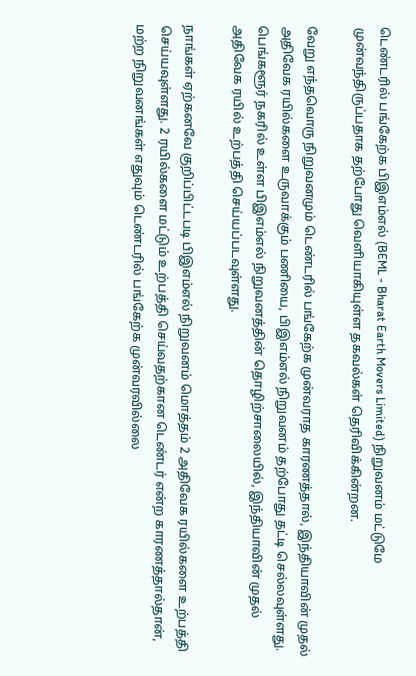டெண்டரில் பங்கேற்க பிஇஎம்எல் (BEML - Bharat Earth Movers Limited) நிறுவனம் மட்டுமே முன்வந்திருப்பதாக தற்போது வெளியாகியுள்ள தகவல்கள் தெரிவிக்கின்றன.

வேறு எந்தவொரு நிறுவனமும் டெண்டரில் பங்கேற்க முன்வராத காரணத்தால், இந்தியாவின் முதல் அதிவேக ரயில்களை உருவாக்கும் பணியை, பிஇஎம்எல் நிறுவனம் தற்போது தட்டி செல்லவுள்ளது. பெங்களூர் நகரில் உள்ள பிஇஎம்எல் நிறுவனத்தின் தொழிற்சாலையில், இந்தியாவின் முதல் அதிவேக ரயில் உற்பத்தி செய்யப்படவுள்ளது.

நாங்கள் ஏற்கனவே குறிப்பிட்டபடி பிஇஎம்எல் நிறுவனம் மொத்தம் 2 அதிவேக ரயில்களை உற்பத்தி செய்யவுள்ளது. 2 ரயில்களை மட்டும் உற்பத்தி செய்வதற்கான டெண்டர் என்ற காரணத்தால்தான், மற்ற நிறுவனங்கள் எதுவும் டெண்டரில் பங்கேற்க முன்வரவில்லை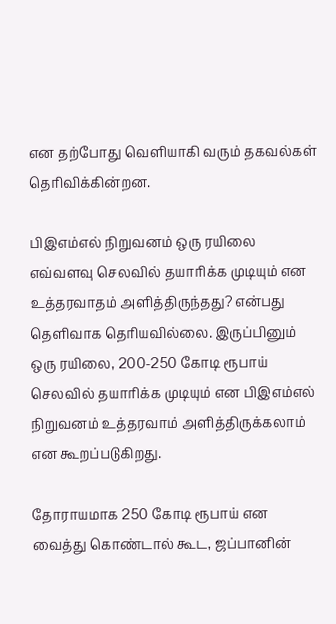என தற்போது வெளியாகி வரும் தகவல்கள் தெரிவிக்கின்றன.

பிஇஎம்எல் நிறுவனம் ஒரு ரயிலை எவ்வளவு செலவில் தயாரிக்க முடியும் என உத்தரவாதம் அளித்திருந்தது? என்பது தெளிவாக தெரியவில்லை. இருப்பினும் ஒரு ரயிலை, 200-250 கோடி ரூபாய் செலவில் தயாரிக்க முடியும் என பிஇஎம்எல் நிறுவனம் உத்தரவாம் அளித்திருக்கலாம் என கூறப்படுகிறது.

தோராயமாக 250 கோடி ரூபாய் என வைத்து கொண்டால் கூட, ஜப்பானின்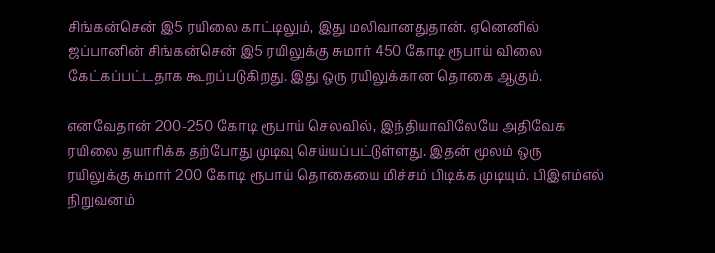சிங்கன்சென் இ5 ரயிலை காட்டிலும், இது மலிவானதுதான். ஏனெனில் ஜப்பானின் சிங்கன்சென் இ5 ரயிலுக்கு சுமார் 450 கோடி ரூபாய் விலை கேட்கப்பட்டதாக கூறப்படுகிறது. இது ஒரு ரயிலுக்கான தொகை ஆகும்.

எனவேதான் 200-250 கோடி ரூபாய் செலவில், இந்தியாவிலேயே அதிவேக ரயிலை தயாரிக்க தற்போது முடிவு செய்யப்பட்டுள்ளது. இதன் மூலம் ஒரு ரயிலுக்கு சுமார் 200 கோடி ரூபாய் தொகையை மிச்சம் பிடிக்க முடியும். பிஇஎம்எல் நிறுவனம்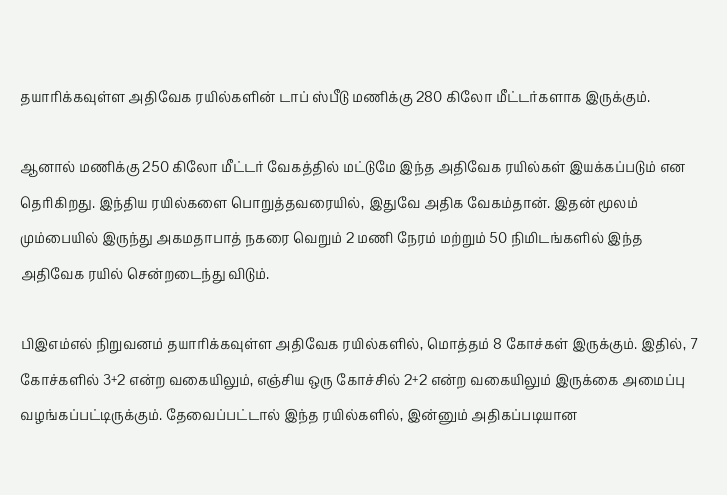தயாரிக்கவுள்ள அதிவேக ரயில்களின் டாப் ஸ்பீடு மணிக்கு 280 கிலோ மீட்டர்களாக இருக்கும்.

ஆனால் மணிக்கு 250 கிலோ மீட்டர் வேகத்தில் மட்டுமே இந்த அதிவேக ரயில்கள் இயக்கப்படும் என தெரிகிறது. இந்திய ரயில்களை பொறுத்தவரையில், இதுவே அதிக வேகம்தான். இதன் மூலம் மும்பையில் இருந்து அகமதாபாத் நகரை வெறும் 2 மணி நேரம் மற்றும் 50 நிமிடங்களில் இந்த அதிவேக ரயில் சென்றடைந்து விடும்.

பிஇஎம்எல் நிறுவனம் தயாரிக்கவுள்ள அதிவேக ரயில்களில், மொத்தம் 8 கோச்கள் இருக்கும். இதில், 7 கோச்களில் 3+2 என்ற வகையிலும், எஞ்சிய ஒரு கோச்சில் 2+2 என்ற வகையிலும் இருக்கை அமைப்பு வழங்கப்பட்டிருக்கும். தேவைப்பட்டால் இந்த ரயில்களில், இன்னும் அதிகப்படியான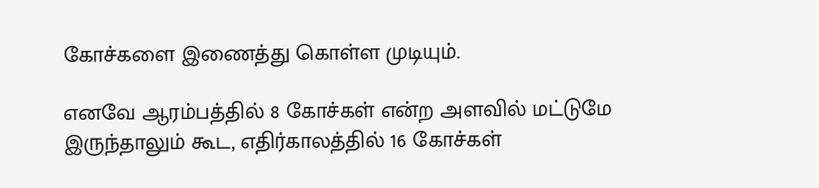கோச்களை இணைத்து கொள்ள முடியும்.

எனவே ஆரம்பத்தில் 8 கோச்கள் என்ற அளவில் மட்டுமே இருந்தாலும் கூட, எதிர்காலத்தில் 16 கோச்கள்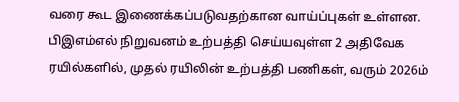வரை கூட இணைக்கப்படுவதற்கான வாய்ப்புகள் உள்ளன. பிஇஎம்எல் நிறுவனம் உற்பத்தி செய்யவுள்ள 2 அதிவேக ரயில்களில், முதல் ரயிலின் உற்பத்தி பணிகள், வரும் 2026ம்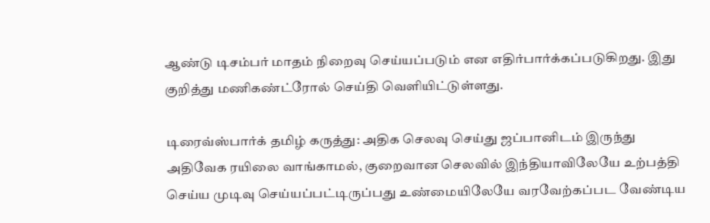ஆண்டு டிசம்பர் மாதம் நிறைவு செய்யப்படும் என எதிர்பார்க்கப்படுகிறது. இது குறித்து மணிகண்ட்ரோல் செய்தி வெளியிட்டுள்ளது.

டிரைவ்ஸ்பார்க் தமிழ் கருத்து: அதிக செலவு செய்து ஜப்பானிடம் இருந்து அதிவேக ரயிலை வாங்காமல், குறைவான செலவில் இந்தியாவிலேயே உற்பத்தி செய்ய முடிவு செய்யப்பட்டிருப்பது உண்மையிலேயே வரவேற்கப்பட வேண்டிய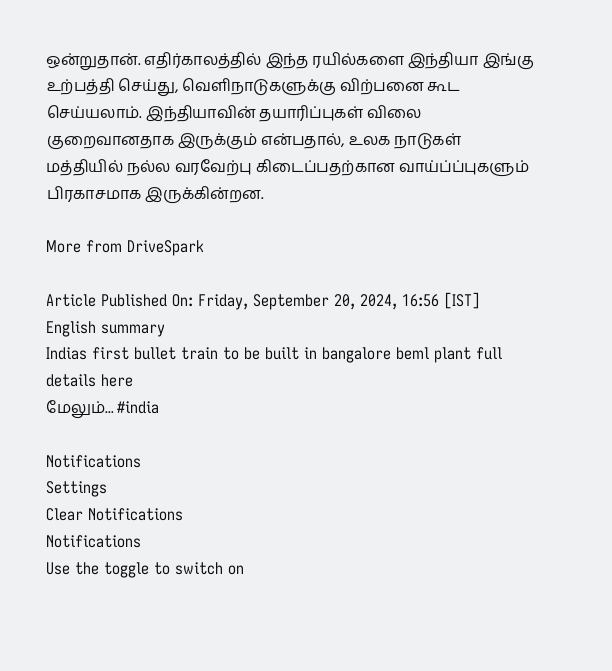ஒன்றுதான். எதிர்காலத்தில் இந்த ரயில்களை இந்தியா இங்கு உற்பத்தி செய்து, வெளிநாடுகளுக்கு விற்பனை கூட செய்யலாம். இந்தியாவின் தயாரிப்புகள் விலை குறைவானதாக இருக்கும் என்பதால், உலக நாடுகள் மத்தியில் நல்ல வரவேற்பு கிடைப்பதற்கான வாய்ப்ப்புகளும் பிரகாசமாக இருக்கின்றன.

More from DriveSpark

Article Published On: Friday, September 20, 2024, 16:56 [IST]
English summary
Indias first bullet train to be built in bangalore beml plant full details here
மேலும்... #india

Notifications
Settings
Clear Notifications
Notifications
Use the toggle to switch on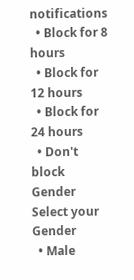notifications
  • Block for 8 hours
  • Block for 12 hours
  • Block for 24 hours
  • Don't block
Gender
Select your Gender
  • Male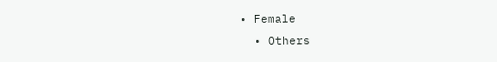• Female
  • Others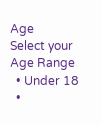Age
Select your Age Range
  • Under 18
  •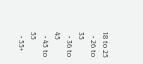18 to 25
  • 26 to 35
  • 36 to 45
  • 45 to 55
  • 55+